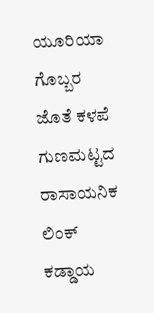ಯೂರಿಯಾ ಗೊಬ್ಬರ ಜೊತೆ ಕಳಪೆ ಗುಣಮಟ್ಟದ ರಾಸಾಯನಿಕ ಲಿಂಕ್ ಕಡ್ಡಾಯ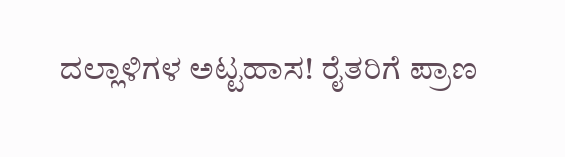ದಲ್ಲಾಳಿಗಳ ಅಟ್ಟಹಾಸ! ರೈತರಿಗೆ ಪ್ರಾಣ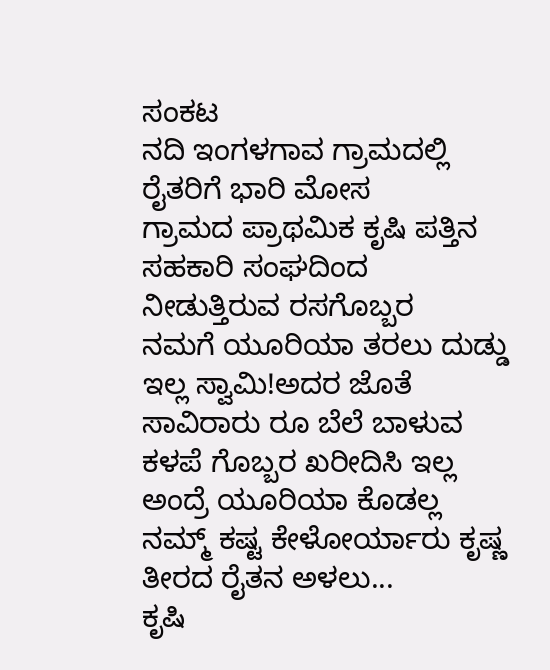ಸಂಕಟ
ನದಿ ಇಂಗಳಗಾವ ಗ್ರಾಮದಲ್ಲಿ ರೈತರಿಗೆ ಭಾರಿ ಮೋಸ
ಗ್ರಾಮದ ಪ್ರಾಥಮಿಕ ಕೃಷಿ ಪತ್ತಿನ ಸಹಕಾರಿ ಸಂಘದಿಂದ ನೀಡುತ್ತಿರುವ ರಸಗೊಬ್ಬರ
ನಮಗೆ ಯೂರಿಯಾ ತರಲು ದುಡ್ಡು ಇಲ್ಲ ಸ್ವಾಮಿ!ಅದರ ಜೊತೆ ಸಾವಿರಾರು ರೂ ಬೆಲೆ ಬಾಳುವ ಕಳಪೆ ಗೊಬ್ಬರ ಖರೀದಿಸಿ ಇಲ್ಲ ಅಂದ್ರೆ ಯೂರಿಯಾ ಕೊಡಲ್ಲ ನಮ್ಮ್ ಕಷ್ಟ ಕೇಳೋರ್ಯಾರು ಕೃಷ್ಣ ತೀರದ ರೈತನ ಅಳಲು...
ಕೃಷಿ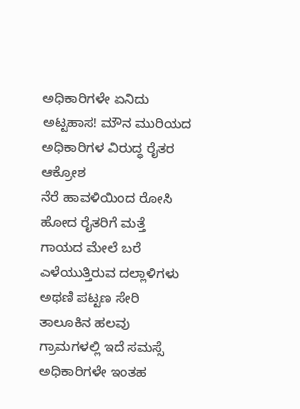ಅಧಿಕಾರಿಗಳೇ ಏನಿದು ಅಟ್ಟಹಾಸ! ಮೌನ ಮುರಿಯದ ಅಧಿಕಾರಿಗಳ ವಿರುದ್ಧ ರೈತರ ಆಕ್ರೋಶ
ನೆರೆ ಹಾವಳಿಯಿಂದ ರೋಸಿ ಹೋದ ರೈತರಿಗೆ ಮತ್ತೆ ಗಾಯದ ಮೇಲೆ ಬರೆ ಎಳೆಯುತ್ತಿರುವ ದಲ್ಲಾಳಿಗಳು
ಅಥಣಿ ಪಟ್ಟಣ ಸೇರಿ ತಾಲೂಕಿನ ಹಲವು ಗ್ರಾಮಗಳಲ್ಲಿ ಇದೆ ಸಮಸ್ಸೆ
ಅಧಿಕಾರಿಗಳೇ ಇಂತಹ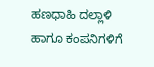ಹಣಧಾಹಿ ದಲ್ಲಾಳಿ ಹಾಗೂ ಕಂಪನಿಗಳಿಗೆ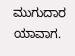ಮುಗುದಾರ ಯಾವಾಗ.